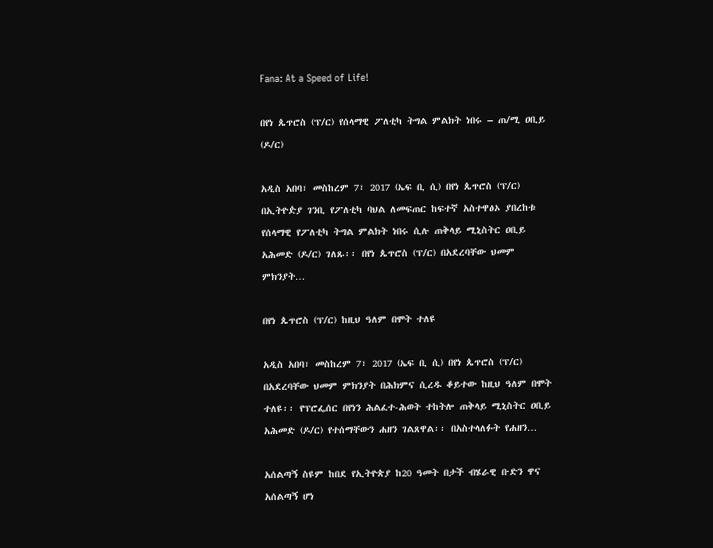Fana: At a Speed of Life!

በየነ ጴጥሮስ (ፕ/ር) የሰላማዊ ፖለቲካ ትግል ምልክት ነበሩ – ጠ/ሚ ዐቢይ (ዶ/ር)

አዲስ አበባ፣ መስከረም 7፣ 2017 (ኤፍ ቢ ሲ) በየነ ጴጥሮስ (ፕ/ር) በኢትዮዽያ ገንቢ የፖለቲካ ባህል ለመፍጠር ከፍተኛ አስተዋፅኦ ያበረከቱ የሰላማዊ የፖለቲካ ትግል ምልክት ነበሩ ሲሉ ጠቅላይ ሚኒስትር ዐቢይ አሕመድ (ዶ/ር) ገለጹ፡፡ በየነ ጴጥሮስ (ፕ/ር) በአደረባቸው ህመም ምክንያት…

በየነ ጴጥሮስ (ፕ/ር) ከዚህ ዓለም በሞት ተለዩ

አዲስ አበባ፣ መስከረም 7፣ 2017 (ኤፍ ቢ ሲ) በየነ ጴጥሮስ (ፕ/ር) በአደረባቸው ህመም ምክንያት በሕክምና ሲረዱ ቆይተው ከዚህ ዓለም በሞት ተለዩ፡፡ የፕሮፌሰር በየነን ሕልፈተ-ሕወት ተከትሎ ጠቅላይ ሚኒስትር ዐቢይ አሕመድ (ዶ/ር) የተሰማቸውን ሐዘን ገልጸዋል፡፡ በአስተላለፉት የሐዘን…

አሰልጣኝ ስዩም ከበደ የኢትዮጵያ ከ20 ዓመት በታች ብሄራዊ ቡድን ዋና አሰልጣኝ ሆነ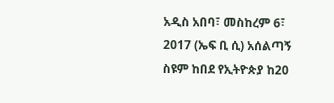አዲስ አበባ፣ መስከረም 6፣ 2017 (ኤፍ ቢ ሲ) አሰልጣኝ ስዩም ከበደ የኢትዮጵያ ከ20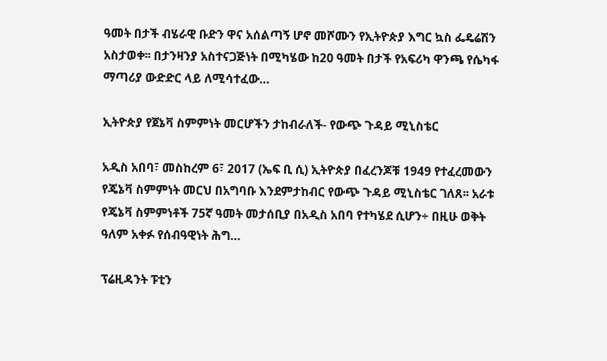ዓመት በታች ብሄራዊ ቡድን ዋና አሰልጣኝ ሆኖ መሾሙን የኢትዮጵያ እግር ኳስ ፌዴሬሽን አስታወቀ፡፡ በታንዛንያ አስተናጋጅነት በሚካሄው ከ20 ዓመት በታች የአፍሪካ ዋንጫ የሴካፋ ማጣሪያ ውድድር ላይ ለሚሳተፈው…

ኢትዮጵያ የጀኔቫ ስምምነት መርሆችን ታከብራለች- የውጭ ጉዳይ ሚኒስቴር

አዲስ አበባ፣ መስከረም 6፣ 2017 (ኤፍ ቢ ሲ) ኢትዮጵያ በፈረንጆቹ 1949 የተፈረመውን የጄኔቫ ስምምነት መርህ በአግባቡ እንደምታከብር የውጭ ጉዳይ ሚኒስቴር ገለጸ፡፡ አራቱ የጄኔቫ ስምምነቶች 75ኛ ዓመት መታሰቢያ በአዲስ አበባ የተካሄደ ሲሆን÷ በዚሁ ወቅት ዓለም አቀፉ የሰብዓዊነት ሕግ…

ፕሬዚዳንት ፑቲን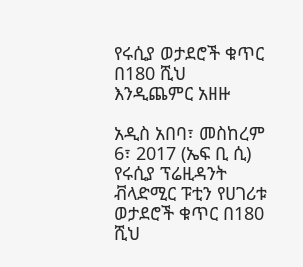የሩሲያ ወታደሮች ቁጥር በ180 ሺህ እንዲጨምር አዘዙ

አዲስ አበባ፣ መስከረም 6፣ 2017 (ኤፍ ቢ ሲ) የሩሲያ ፕሬዚዳንት ቭላድሚር ፑቲን የሀገሪቱ ወታደሮች ቁጥር በ180 ሺህ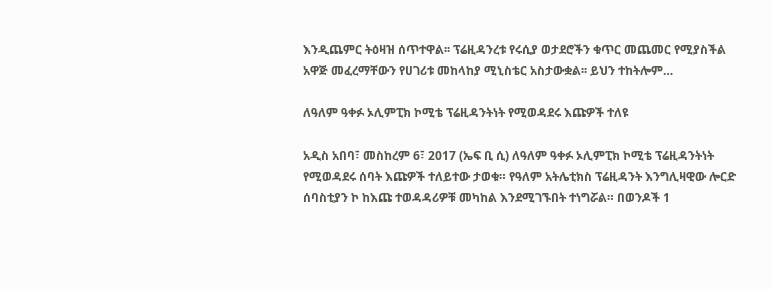እንዲጨምር ትዕዛዝ ሰጥተዋል፡፡ ፕሬዚዳንረቱ የሩሲያ ወታደሮችን ቁጥር መጨመር የሚያስችል አዋጅ መፈረማቸውን የሀገሪቱ መከላከያ ሚኒስቴር አስታውቋል፡፡ ይህን ተከትሎም…

ለዓለም ዓቀፉ ኦሊምፒክ ኮሚቴ ፕሬዚዳንትነት የሚወዳደሩ እጩዎች ተለዩ

አዲስ አበባ፣ መስከረም 6፣ 2017 (ኤፍ ቢ ሲ) ለዓለም ዓቀፉ ኦሊምፒክ ኮሚቴ ፕሬዚዳንትነት የሚወዳደሩ ሰባት እጩዎች ተለይተው ታወቁ። የዓለም አትሌቲክስ ፕሬዚዳንት እንግሊዛዊው ሎርድ ሰባስቲያን ኮ ከእጩ ተወዳዳሪዎቹ መካከል እንደሚገኙበት ተነግሯል። በወንዶች 1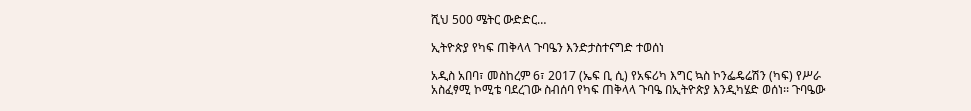ሺህ 500 ሜትር ውድድር…

ኢትዮጵያ የካፍ ጠቅላላ ጉባዔን እንድታስተናግድ ተወሰነ

አዲስ አበባ፣ መስከረም 6፣ 2017 (ኤፍ ቢ ሲ) የአፍሪካ እግር ኳስ ኮንፌዴሬሽን (ካፍ) የሥራ አስፈፃሚ ኮሚቴ ባደረገው ስብሰባ የካፍ ጠቅላላ ጉባዔ በኢትዮጵያ እንዲካሄድ ወሰነ፡፡ ጉባዔው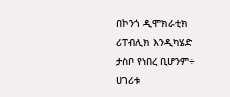በኮንጎ ዲሞክራቲክ ሪፐብሊክ እንዲካሄድ ታስቦ የነበረ ቢሆንም÷ ሀገሪቱ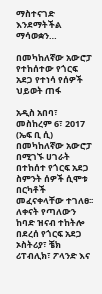ማስተናገድ እንደማትችል ማሳወቋን…

በመካከለኛው አውሮፓ የተከሰተው የጎርፍ አደጋ የተነሳ የሰዎች ህይወት ጠፋ

አዲስ አበባ፣ መስከረም 6፣ 2017 (ኤፍ ቢ ሲ) በመካከለኛው አውሮፓ በሚገኙ ሀገራት በተከሰተ የጎርፍ አደጋ ስምንት ሰዎች ሲሞቱ በርካቶች መፈናቀላቸው ተገለፀ፡፡ ለቀናት የጣለውን ከባድ ዝናብ ተከትሎ በደረሰ የጎርፍ አደጋ ኦስትሪያ፣ ቼክ ሪፐብሊክ፣ ፖላንድ እና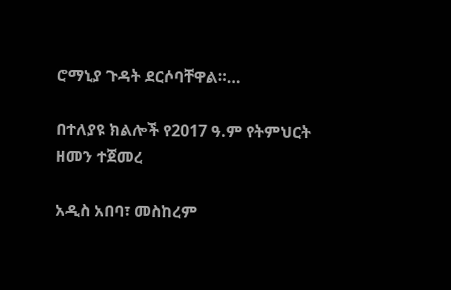ሮማኒያ ጉዳት ደርሶባቸዋል።…

በተለያዩ ክልሎች የ2017 ዓ.ም የትምህርት ዘመን ተጀመረ

አዲስ አበባ፣ መስከረም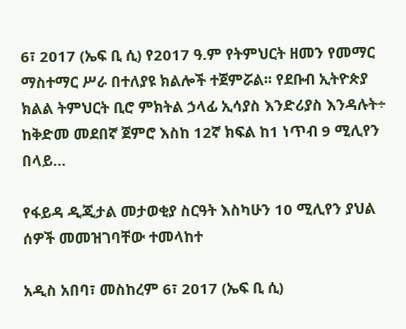6፣ 2017 (ኤፍ ቢ ሲ) የ2017 ዓ.ም የትምህርት ዘመን የመማር ማስተማር ሥራ በተለያዩ ክልሎች ተጀምሯል፡፡ የደቡብ ኢትዮጵያ ክልል ትምህርት ቢሮ ምክትል ኃላፊ ኢሳያስ እንድሪያስ እንዳሉት÷ ከቅድመ መደበኛ ጀምሮ እስከ 12ኛ ክፍል ከ1 ነጥብ 9 ሚሊየን በላይ…

የፋይዳ ዲጂታል መታወቂያ ስርዓት እስካሁን 10 ሚሊየን ያህል ሰዎች መመዝገባቸው ተመላከተ

አዲስ አበባ፣ መስከረም 6፣ 2017 (ኤፍ ቢ ሲ)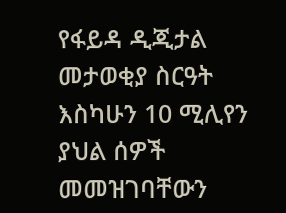የፋይዳ ዲጂታል መታወቂያ ስርዓት እስካሁን 10 ሚሊየን ያህል ሰዎች መመዝገባቸውን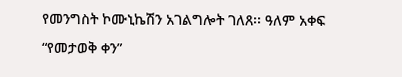የመንግስት ኮሙኒኬሽን አገልግሎት ገለጸ፡፡ ዓለም አቀፍ “የመታወቅ ቀን”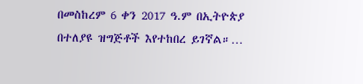በመስከረም 6 ቀን 2017 ዓ.ም በኢትዮጵያ በተለያዩ ዝግጅቶች እየተከበረ ይገኛል።…